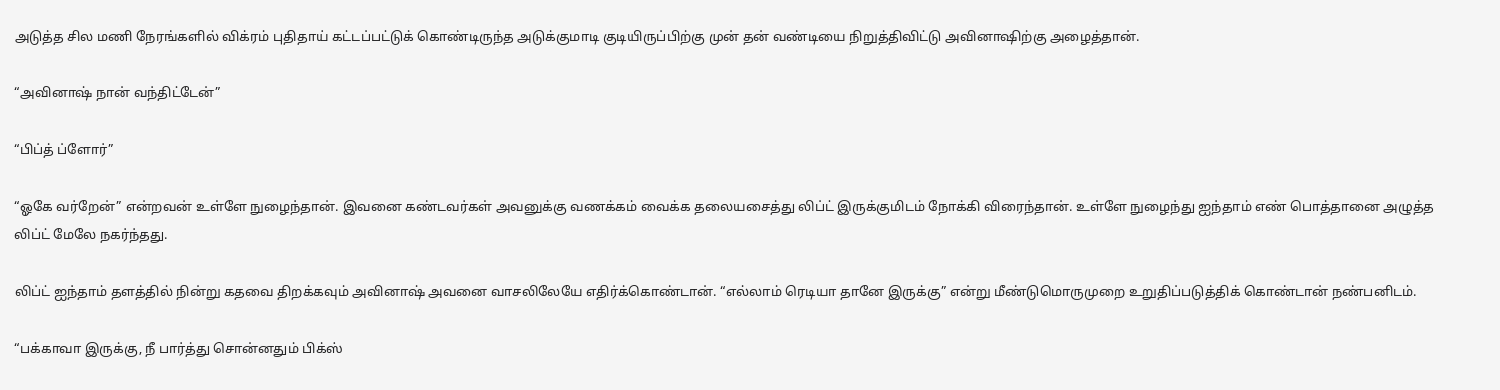அடுத்த சில மணி நேரங்களில் விக்ரம் புதிதாய் கட்டப்பட்டுக் கொண்டிருந்த அடுக்குமாடி குடியிருப்பிற்கு முன் தன் வண்டியை நிறுத்திவிட்டு அவினாஷிற்கு அழைத்தான்.

“அவினாஷ் நான் வந்திட்டேன்”

“பிப்த் ப்ளோர்”

“ஓகே வர்றேன்” என்றவன் உள்ளே நுழைந்தான். இவனை கண்டவர்கள் அவனுக்கு வணக்கம் வைக்க தலையசைத்து லிப்ட் இருக்குமிடம் நோக்கி விரைந்தான். உள்ளே நுழைந்து ஐந்தாம் எண் பொத்தானை அழுத்த லிப்ட் மேலே நகர்ந்தது.

லிப்ட் ஐந்தாம் தளத்தில் நின்று கதவை திறக்கவும் அவினாஷ் அவனை வாசலிலேயே எதிர்க்கொண்டான். “எல்லாம் ரெடியா தானே இருக்கு” என்று மீண்டுமொருமுறை உறுதிப்படுத்திக் கொண்டான் நண்பனிடம்.

“பக்காவா இருக்கு, நீ பார்த்து சொன்னதும் பிக்ஸ்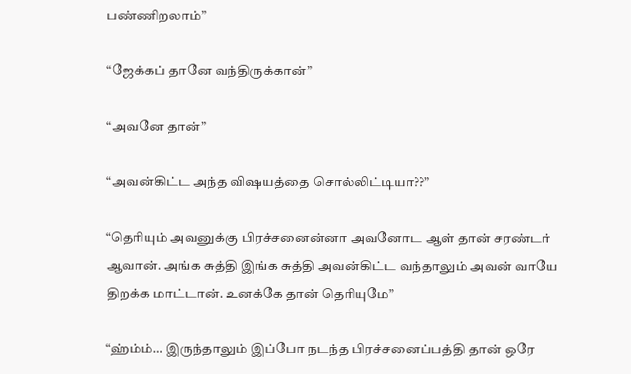பண்ணிறலாம்”

“ஜேக்கப் தானே வந்திருக்கான்”

“அவனே தான்”

“அவன்கிட்ட அந்த விஷயத்தை சொல்லிட்டியா??”

“தெரியும் அவனுக்கு பிரச்சனைன்னா அவனோட ஆள் தான் சரண்டர் ஆவான். அங்க சுத்தி இங்க சுத்தி அவன்கிட்ட வந்தாலும் அவன் வாயே திறக்க மாட்டான். உனக்கே தான் தெரியுமே”

“ஹ்ம்ம்… இருந்தாலும் இப்போ நடந்த பிரச்சனைப்பத்தி தான் ஒரே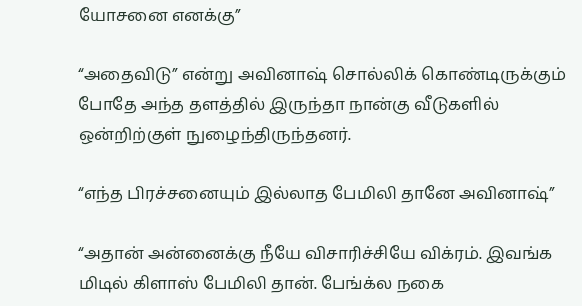யோசனை எனக்கு”

“அதைவிடு” என்று அவினாஷ் சொல்லிக் கொண்டிருக்கும் போதே அந்த தளத்தில் இருந்தா நான்கு வீடுகளில் ஒன்றிற்குள் நுழைந்திருந்தனர்.

“எந்த பிரச்சனையும் இல்லாத பேமிலி தானே அவினாஷ்”

“அதான் அன்னைக்கு நீயே விசாரிச்சியே விக்ரம். இவங்க மிடில் கிளாஸ் பேமிலி தான். பேங்க்ல நகை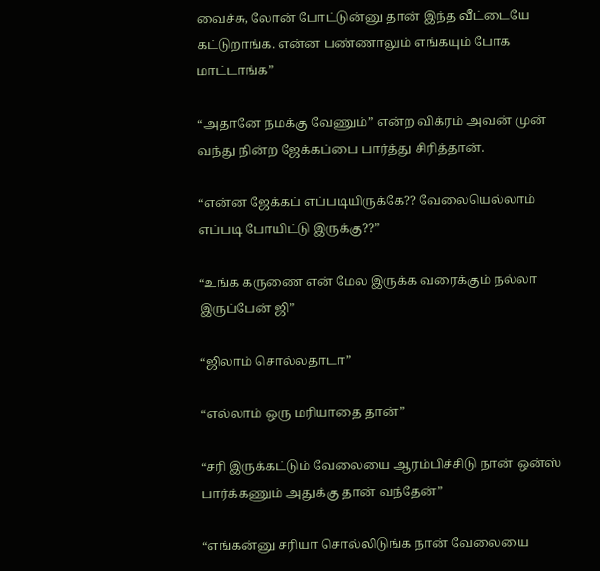வைச்சு, லோன் போட்டுன்னு தான் இந்த வீட்டையே கட்டுறாங்க. என்ன பண்ணாலும் எங்கயும் போக மாட்டாங்க”

“அதானே நமக்கு வேணும்” என்ற விக்ரம் அவன் முன் வந்து நின்ற ஜேக்கப்பை பார்த்து சிரித்தான்.

“என்ன ஜேக்கப் எப்படியிருக்கே?? வேலையெல்லாம் எப்படி போயிட்டு இருக்கு??”

“உங்க கருணை என் மேல இருக்க வரைக்கும் நல்லா இருப்பேன் ஜி”

“ஜிலாம் சொல்லதாடா”

“எல்லாம் ஒரு மரியாதை தான்”

“சரி இருக்கட்டும் வேலையை ஆரம்பிச்சிடு நான் ஒன்ஸ் பார்க்கணும் அதுக்கு தான் வந்தேன்”

“எங்கன்னு சரியா சொல்லிடுங்க நான் வேலையை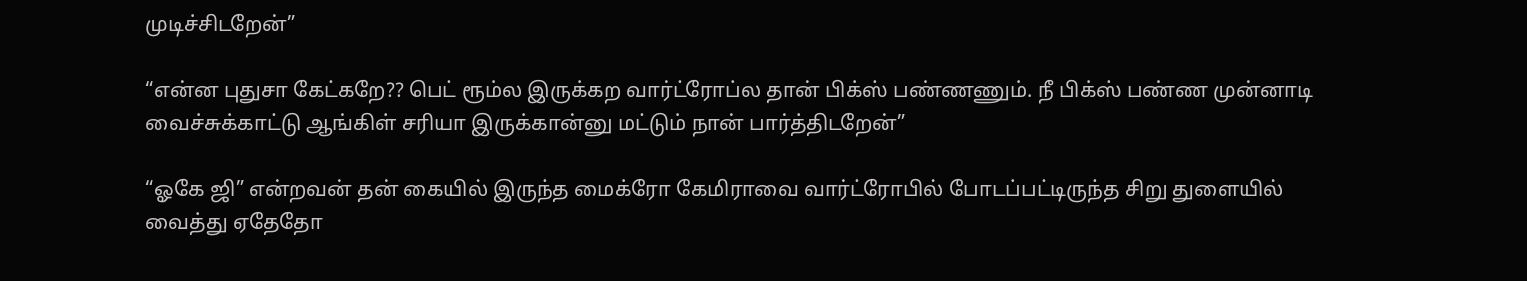முடிச்சிடறேன்”

“என்ன புதுசா கேட்கறே?? பெட் ரூம்ல இருக்கற வார்ட்ரோப்ல தான் பிக்ஸ் பண்ணணும். நீ பிக்ஸ் பண்ண முன்னாடி வைச்சுக்காட்டு ஆங்கிள் சரியா இருக்கான்னு மட்டும் நான் பார்த்திடறேன்”

“ஓகே ஜி” என்றவன் தன் கையில் இருந்த மைக்ரோ கேமிராவை வார்ட்ரோபில் போடப்பட்டிருந்த சிறு துளையில் வைத்து ஏதேதோ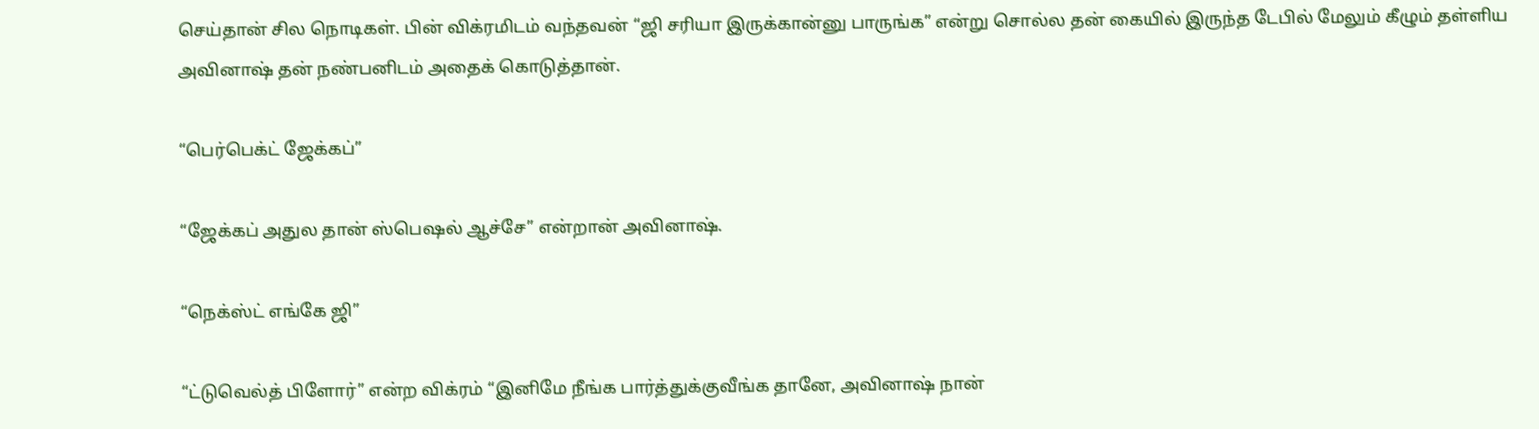செய்தான் சில நொடிகள். பின் விக்ரமிடம் வந்தவன் “ஜி சரியா இருக்கான்னு பாருங்க” என்று சொல்ல தன் கையில் இருந்த டேபில் மேலும் கீழும் தள்ளிய அவினாஷ் தன் நண்பனிடம் அதைக் கொடுத்தான்.

“பெர்பெக்ட் ஜேக்கப்”

“ஜேக்கப் அதுல தான் ஸ்பெஷல் ஆச்சே” என்றான் அவினாஷ்.

“நெக்ஸ்ட் எங்கே ஜி”

“ட்டுவெல்த் பிளோர்” என்ற விக்ரம் “இனிமே நீங்க பார்த்துக்குவீங்க தானே, அவினாஷ் நான்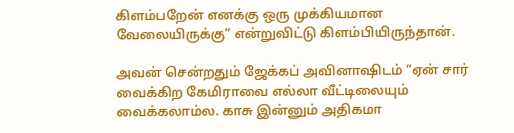கிளம்பறேன் எனக்கு ஒரு முக்கியமான வேலையிருக்கு” என்றுவிட்டு கிளம்பியிருந்தான்.

அவன் சென்றதும் ஜேக்கப் அவினாஷிடம் “ஏன் சார் வைக்கிற கேமிராவை எல்லா வீட்டிலையும் வைக்கலாம்ல. காசு இன்னும் அதிகமா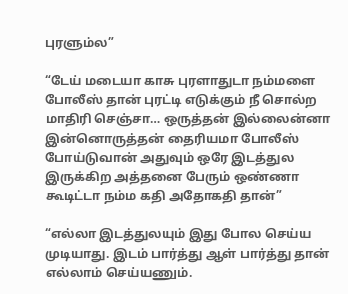புரளும்ல”

“டேய் மடையா காசு புரளாதுடா நம்மளை போலீஸ் தான் புரட்டி எடுக்கும் நீ சொல்ற மாதிரி செஞ்சா… ஒருத்தன் இல்லைன்னா இன்னொருத்தன் தைரியமா போலீஸ் போய்டுவான் அதுவும் ஒரே இடத்துல இருக்கிற அத்தனை பேரும் ஒண்ணா கூடிட்டா நம்ம கதி அதோகதி தான்”

“எல்லா இடத்துலயும் இது போல செய்ய முடியாது. இடம் பார்த்து ஆள் பார்த்து தான் எல்லாம் செய்யணும்.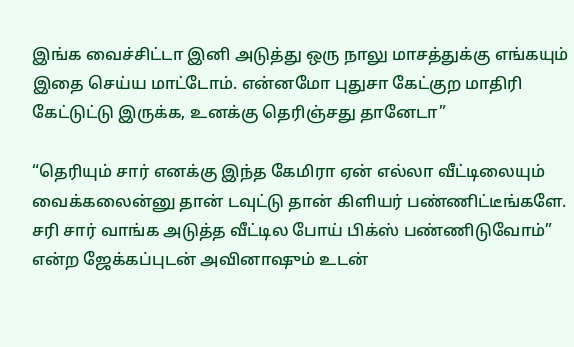இங்க வைச்சிட்டா இனி அடுத்து ஒரு நாலு மாசத்துக்கு எங்கயும் இதை செய்ய மாட்டோம். என்னமோ புதுசா கேட்குற மாதிரி கேட்டுட்டு இருக்க, உனக்கு தெரிஞ்சது தானேடா”

“தெரியும் சார் எனக்கு இந்த கேமிரா ஏன் எல்லா வீட்டிலையும் வைக்கலைன்னு தான் டவுட்டு தான் கிளியர் பண்ணிட்டீங்களே. சரி சார் வாங்க அடுத்த வீட்டில போய் பிக்ஸ் பண்ணிடுவோம்” என்ற ஜேக்கப்புடன் அவினாஷும் உடன்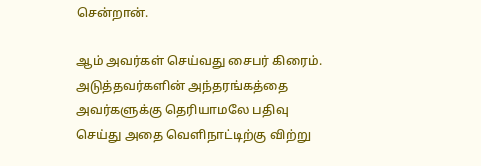சென்றான்.

ஆம் அவர்கள் செய்வது சைபர் கிரைம். அடுத்தவர்களின் அந்தரங்கத்தை அவர்களுக்கு தெரியாமலே பதிவு செய்து அதை வெளிநாட்டிற்கு விற்று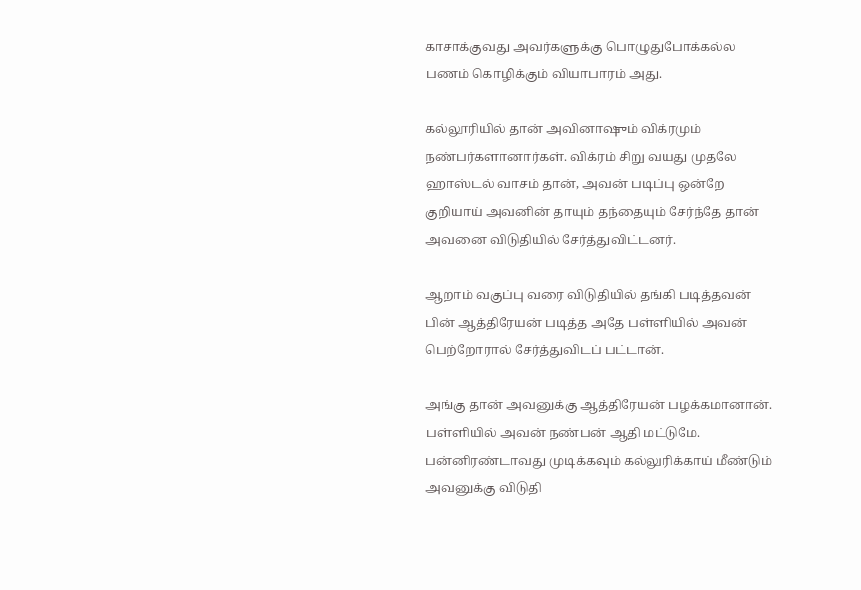காசாக்குவது அவர்களுக்கு பொழுதுபோக்கல்ல பணம் கொழிக்கும் வியாபாரம் அது.

கல்லூரியில் தான் அவினாஷும் விக்ரமும் நண்பர்களானார்கள். விக்ரம் சிறு வயது முதலே ஹாஸ்டல் வாசம் தான், அவன் படிப்பு ஒன்றே குறியாய் அவனின் தாயும் தந்தையும் சேர்ந்தே தான் அவனை விடுதியில் சேர்த்துவிட்டனர்.

ஆறாம் வகுப்பு வரை விடுதியில் தங்கி படித்தவன் பின் ஆத்திரேயன் படித்த அதே பள்ளியில் அவன் பெற்றோரால் சேர்த்துவிடப் பட்டான்.

அங்கு தான் அவனுக்கு ஆத்திரேயன் பழக்கமானான். பள்ளியில் அவன் நண்பன் ஆதி மட்டுமே. பன்னிரண்டாவது முடிக்கவும் கல்லுரிக்காய் மீண்டும் அவனுக்கு விடுதி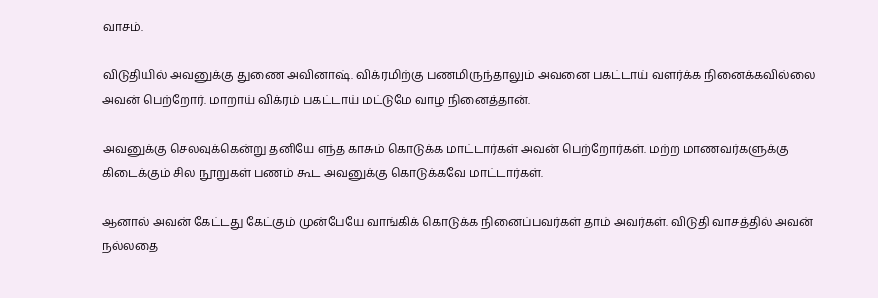வாசம்.

விடுதியில் அவனுக்கு துணை அவினாஷ். விக்ரமிற்கு பணமிருந்தாலும் அவனை பகட்டாய் வளர்க்க நினைக்கவில்லை அவன் பெற்றோர். மாறாய் விக்ரம் பகட்டாய் மட்டுமே வாழ நினைத்தான்.

அவனுக்கு செலவுக்கென்று தனியே எந்த காசும் கொடுக்க மாட்டார்கள் அவன் பெற்றோர்கள். மற்ற மாணவர்களுக்கு கிடைக்கும் சில நூறுகள் பணம் கூட அவனுக்கு கொடுக்கவே மாட்டார்கள்.

ஆனால் அவன் கேட்டது கேட்கும் முன்பேயே வாங்கிக் கொடுக்க நினைப்பவர்கள் தாம் அவர்கள். விடுதி வாசத்தில் அவன் நல்லதை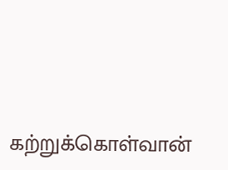கற்றுக்கொள்வான்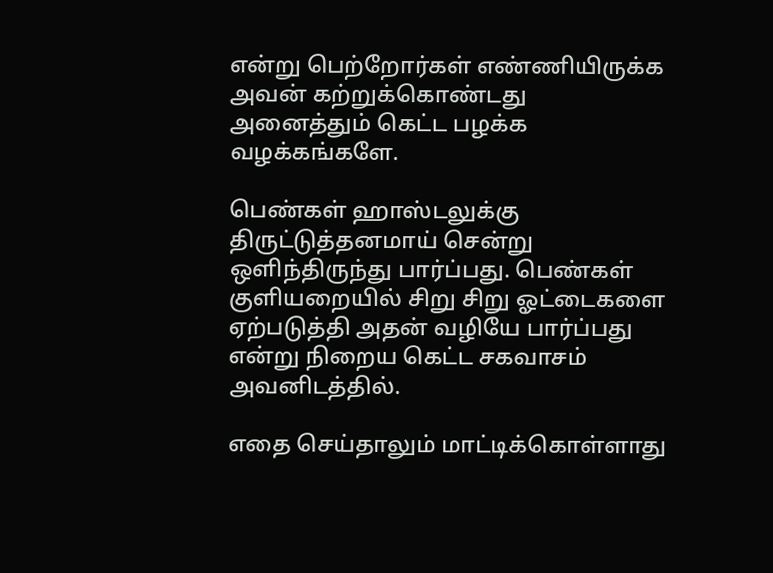என்று பெற்றோர்கள் எண்ணியிருக்க அவன் கற்றுக்கொண்டது அனைத்தும் கெட்ட பழக்க வழக்கங்களே.

பெண்கள் ஹாஸ்டலுக்கு திருட்டுத்தனமாய் சென்று ஒளிந்திருந்து பார்ப்பது. பெண்கள் குளியறையில் சிறு சிறு ஓட்டைகளை ஏற்படுத்தி அதன் வழியே பார்ப்பது என்று நிறைய கெட்ட சகவாசம் அவனிடத்தில்.

எதை செய்தாலும் மாட்டிக்கொள்ளாது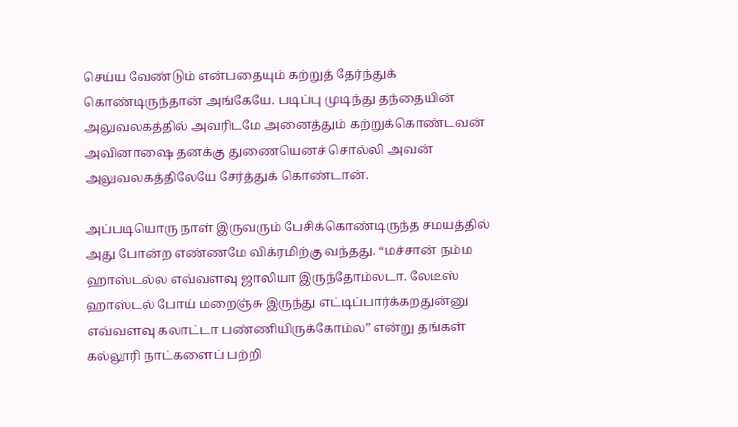செய்ய வேண்டும் என்பதையும் கற்றுத் தேர்ந்துக் கொண்டிருந்தான் அங்கேயே. படிப்பு முடிந்து தந்தையின் அலுவலகத்தில் அவரிடமே அனைத்தும் கற்றுக்கொண்டவன் அவினாஷை தனக்கு துணையெனச் சொல்லி அவன் அலுவலகத்திலேயே சேர்த்துக் கொண்டான்.

அப்படியொரு நாள் இருவரும் பேசிக்கொண்டிருந்த சமயத்தில் அது போன்ற எண்ணமே விக்ரமிற்கு வந்தது. “மச்சான் நம்ம ஹாஸ்டல்ல எவ்வளவு ஜாலியா இருந்தோம்லடா. லேடீஸ் ஹாஸ்டல் போய் மறைஞ்சு இருந்து எட்டிப்பார்க்கறதுன்னு எவ்வளவு கலாட்டா பண்ணியிருக்கோம்ல” என்று தங்கள் கல்லூரி நாட்களைப் பற்றி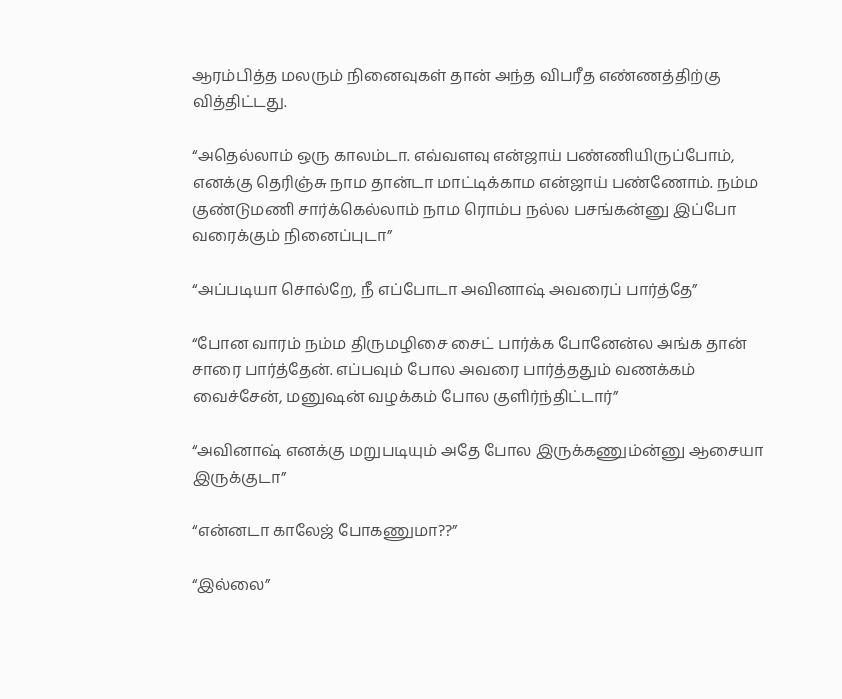ஆரம்பித்த மலரும் நினைவுகள் தான் அந்த விபரீத எண்ணத்திற்கு வித்திட்டது.

“அதெல்லாம் ஒரு காலம்டா. எவ்வளவு என்ஜாய் பண்ணியிருப்போம், எனக்கு தெரிஞ்சு நாம தான்டா மாட்டிக்காம என்ஜாய் பண்ணோம். நம்ம குண்டுமணி சார்க்கெல்லாம் நாம ரொம்ப நல்ல பசங்கன்னு இப்போ வரைக்கும் நினைப்புடா”

“அப்படியா சொல்றே, நீ எப்போடா அவினாஷ் அவரைப் பார்த்தே”

“போன வாரம் நம்ம திருமழிசை சைட் பார்க்க போனேன்ல அங்க தான் சாரை பார்த்தேன். எப்பவும் போல அவரை பார்த்ததும் வணக்கம் வைச்சேன், மனுஷன் வழக்கம் போல குளிர்ந்திட்டார்”

“அவினாஷ் எனக்கு மறுபடியும் அதே போல இருக்கணும்ன்னு ஆசையா இருக்குடா”

“என்னடா காலேஜ் போகணுமா??”

“இல்லை”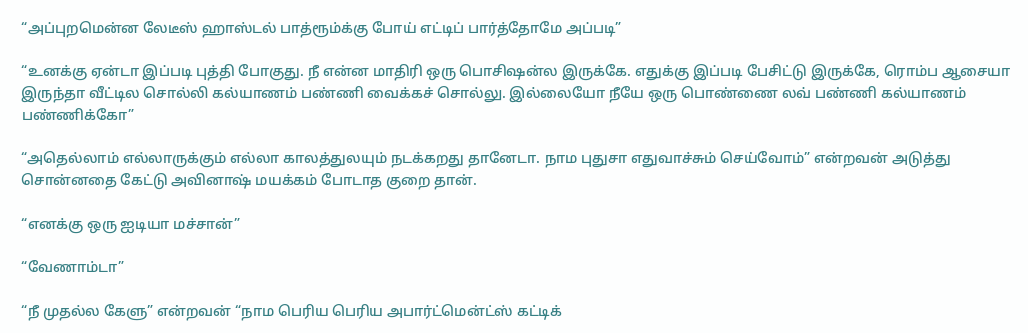“அப்புறமென்ன லேடீஸ் ஹாஸ்டல் பாத்ரூம்க்கு போய் எட்டிப் பார்த்தோமே அப்படி”

“உனக்கு ஏன்டா இப்படி புத்தி போகுது. நீ என்ன மாதிரி ஒரு பொசிஷன்ல இருக்கே. எதுக்கு இப்படி பேசிட்டு இருக்கே, ரொம்ப ஆசையா இருந்தா வீட்டில சொல்லி கல்யாணம் பண்ணி வைக்கச் சொல்லு. இல்லையோ நீயே ஒரு பொண்ணை லவ் பண்ணி கல்யாணம் பண்ணிக்கோ”

“அதெல்லாம் எல்லாருக்கும் எல்லா காலத்துலயும் நடக்கறது தானேடா. நாம புதுசா எதுவாச்சும் செய்வோம்” என்றவன் அடுத்து சொன்னதை கேட்டு அவினாஷ் மயக்கம் போடாத குறை தான்.

“எனக்கு ஒரு ஐடியா மச்சான்”

“வேணாம்டா”

“நீ முதல்ல கேளு” என்றவன் “நாம பெரிய பெரிய அபார்ட்மென்ட்ஸ் கட்டிக்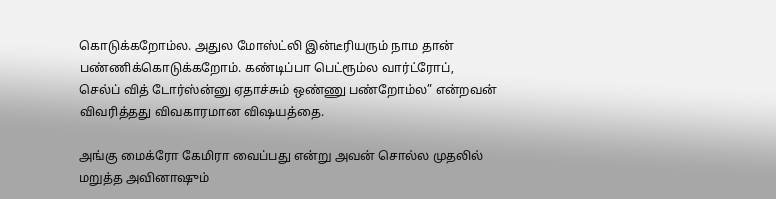கொடுக்கறோம்ல. அதுல மோஸ்ட்லி இன்டீரியரும் நாம தான் பண்ணிக்கொடுக்கறோம். கண்டிப்பா பெட்ரூம்ல வார்ட்ரோப், செல்ப் வித் டோர்ஸ்ன்னு ஏதாச்சும் ஒண்ணு பண்றோம்ல” என்றவன் விவரித்தது விவகாரமான விஷயத்தை.

அங்கு மைக்ரோ கேமிரா வைப்பது என்று அவன் சொல்ல முதலில் மறுத்த அவினாஷும்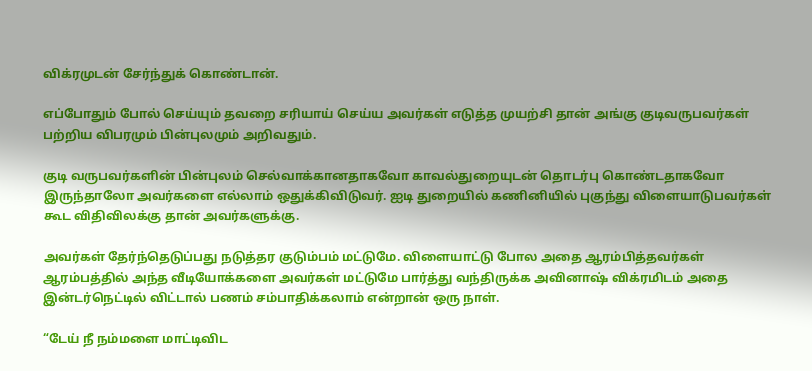விக்ரமுடன் சேர்ந்துக் கொண்டான்.

எப்போதும் போல் செய்யும் தவறை சரியாய் செய்ய அவர்கள் எடுத்த முயற்சி தான் அங்கு குடிவருபவர்கள் பற்றிய விபரமும் பின்புலமும் அறிவதும்.

குடி வருபவர்களின் பின்புலம் செல்வாக்கானதாகவோ காவல்துறையுடன் தொடர்பு கொண்டதாகவோ இருந்தாலோ அவர்களை எல்லாம் ஒதுக்கிவிடுவர். ஐடி துறையில் கணினியில் புகுந்து விளையாடுபவர்கள் கூட விதிவிலக்கு தான் அவர்களுக்கு.

அவர்கள் தேர்ந்தெடுப்பது நடுத்தர குடும்பம் மட்டுமே. விளையாட்டு போல அதை ஆரம்பித்தவர்கள் ஆரம்பத்தில் அந்த வீடியோக்களை அவர்கள் மட்டுமே பார்த்து வந்திருக்க அவினாஷ் விக்ரமிடம் அதை இன்டர்நெட்டில் விட்டால் பணம் சம்பாதிக்கலாம் என்றான் ஒரு நாள்.

“டேய் நீ நம்மளை மாட்டிவிட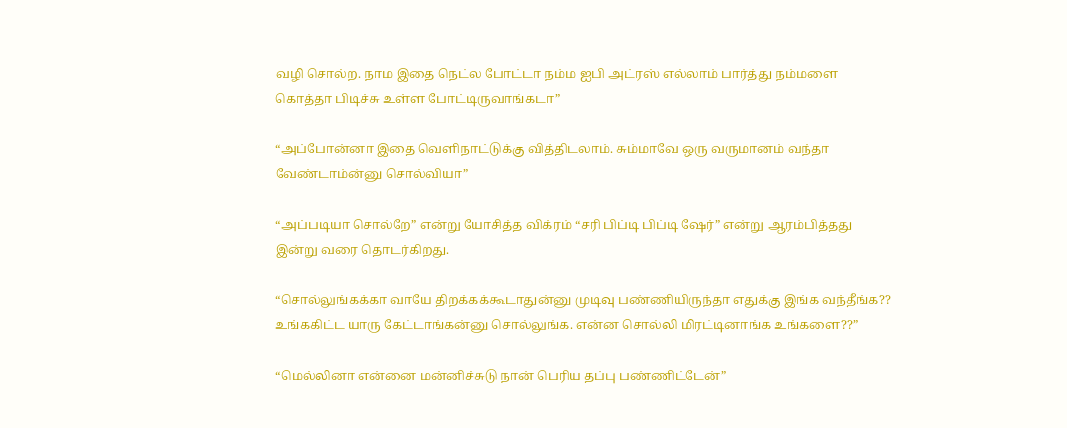வழி சொல்ற. நாம இதை நெட்ல போட்டா நம்ம ஐபி அட்ரஸ் எல்லாம் பார்த்து நம்மளை கொத்தா பிடிச்சு உள்ள போட்டிருவாங்கடா”

“அப்போன்னா இதை வெளிநாட்டுக்கு வித்திடலாம். சும்மாவே ஒரு வருமானம் வந்தா வேண்டாம்ன்னு சொல்வியா”

“அப்படியா சொல்றே” என்று யோசித்த விக்ரம் “சரி பிப்டி பிப்டி ஷேர்” என்று ஆரம்பித்தது இன்று வரை தொடர்கிறது.

“சொல்லுங்கக்கா வாயே திறக்கக்கூடாதுன்னு முடிவு பண்ணியிருந்தா எதுக்கு இங்க வந்தீங்க?? உங்ககிட்ட யாரு கேட்டாங்கன்னு சொல்லுங்க. என்ன சொல்லி மிரட்டினாங்க உங்களை??”

“மெல்லினா என்னை மன்னிச்சுடு நான் பெரிய தப்பு பண்ணிட்டேன்”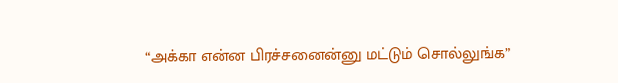“அக்கா என்ன பிரச்சனைன்னு மட்டும் சொல்லுங்க”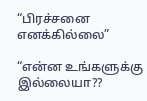“பிரச்சனை எனக்கில்லை”

“என்ன உங்களுக்கு இல்லையா??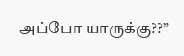அப்போ யாருக்கு??”